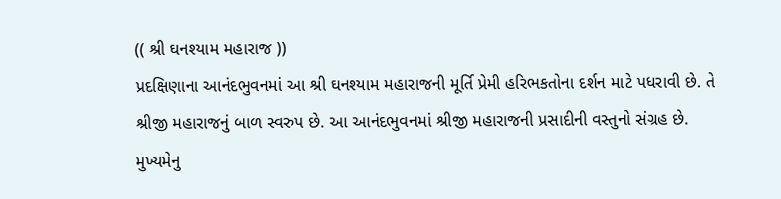(( શ્રી ઘનશ્યામ મહારાજ ))
પ્રદક્ષિણાના આનંદભુવનમાં આ શ્રી ઘનશ્યામ મહારાજની મૂર્તિ પ્રેમી હરિભકતોના દર્શન માટે પધરાવી છે. તે શ્રીજી મહારાજનું બાળ સ્વરુપ છે. આ આનંદભુવનમાં શ્રીજી મહારાજની પ્રસાદીની વસ્તુનો સંગ્રહ છે.
મુખ્યમેનુ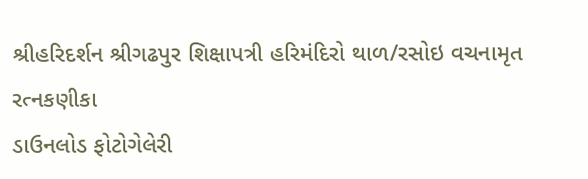શ્રીહરિદર્શન શ્રીગઢપુર શિક્ષાપત્રી હરિમંદિરો થાળ/રસોઇ વચનામૃત રત્નકણીકા
ડાઉનલોડ ફોટોગેલેરી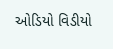ઓડિયો વિડીયો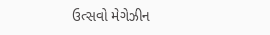ઉત્સવો મેગેઝીન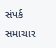સંપર્ક સમાચાર